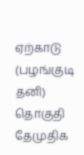ஏற்காடு (பழங்குடி தனி) தொகுதி தேமுதிக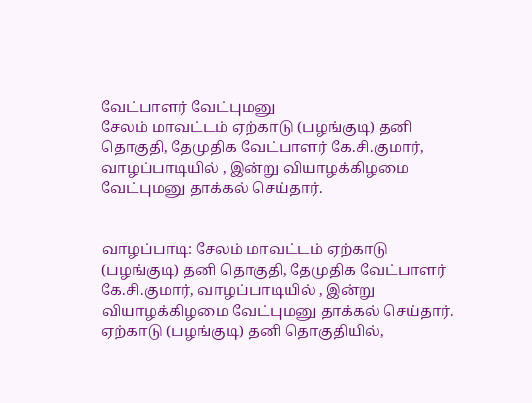வேட்பாளர் வேட்புமனு
சேலம் மாவட்டம் ஏற்காடு (பழங்குடி) தனி தொகுதி, தேமுதிக வேட்பாளர் கே.சி.குமார், வாழப்பாடியில் , இன்று வியாழக்கிழமை வேட்புமனு தாக்கல் செய்தார்.


வாழப்பாடி: சேலம் மாவட்டம் ஏற்காடு (பழங்குடி) தனி தொகுதி, தேமுதிக வேட்பாளர் கே.சி.குமார், வாழப்பாடியில் , இன்று வியாழக்கிழமை வேட்புமனு தாக்கல் செய்தார்.
ஏற்காடு (பழங்குடி) தனி தொகுதியில்,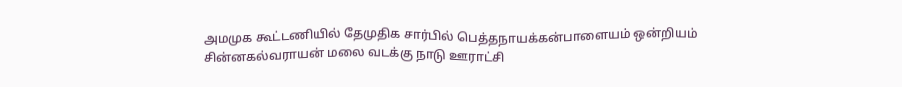அமமுக கூட்டணியில் தேமுதிக சார்பில் பெத்தநாயக்கன்பாளையம் ஒன்றியம் சின்னகல்வராயன் மலை வடக்கு நாடு ஊராட்சி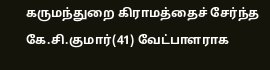கருமந்துறை கிராமத்தைச் சேர்ந்த கே.சி.குமார்(41) வேட்பாளராக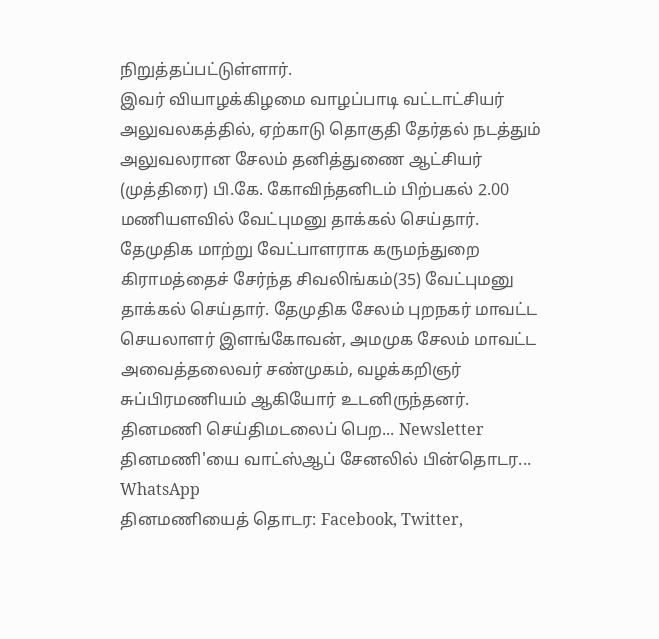நிறுத்தப்பட்டுள்ளார்.
இவர் வியாழக்கிழமை வாழப்பாடி வட்டாட்சியர் அலுவலகத்தில், ஏற்காடு தொகுதி தேர்தல் நடத்தும் அலுவலரான சேலம் தனித்துணை ஆட்சியர் (முத்திரை) பி.கே. கோவிந்தனிடம் பிற்பகல் 2.00 மணியளவில் வேட்புமனு தாக்கல் செய்தார்.
தேமுதிக மாற்று வேட்பாளராக கருமந்துறை கிராமத்தைச் சேர்ந்த சிவலிங்கம்(35) வேட்புமனு தாக்கல் செய்தார். தேமுதிக சேலம் புறநகர் மாவட்ட செயலாளர் இளங்கோவன், அமமுக சேலம் மாவட்ட அவைத்தலைவர் சண்முகம், வழக்கறிஞர் சுப்பிரமணியம் ஆகியோர் உடனிருந்தனர்.
தினமணி செய்திமடலைப் பெற... Newsletter
தினமணி'யை வாட்ஸ்ஆப் சேனலில் பின்தொடர... WhatsApp
தினமணியைத் தொடர: Facebook, Twitter,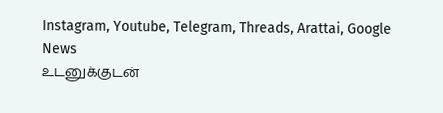Instagram, Youtube, Telegram, Threads, Arattai, Google News
உடனுக்குடன்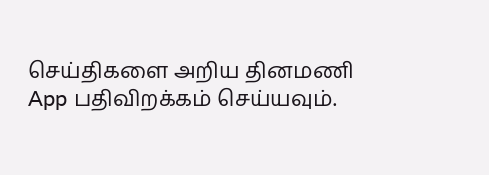செய்திகளை அறிய தினமணி App பதிவிறக்கம் செய்யவும்.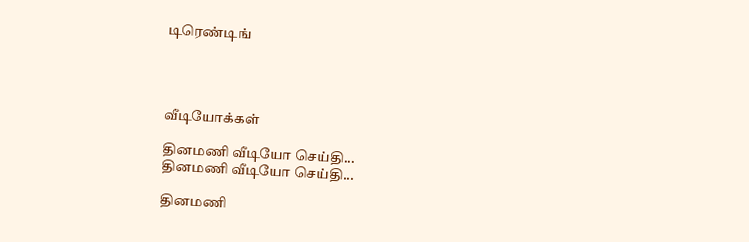டிரெண்டிங்




வீடியோக்கள்

தினமணி வீடியோ செய்தி...
தினமணி வீடியோ செய்தி...

தினமணி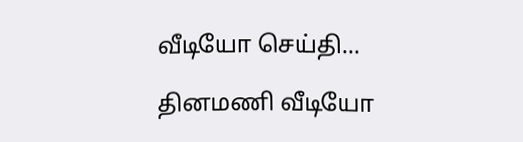வீடியோ செய்தி...

தினமணி வீடியோ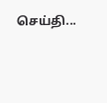செய்தி...